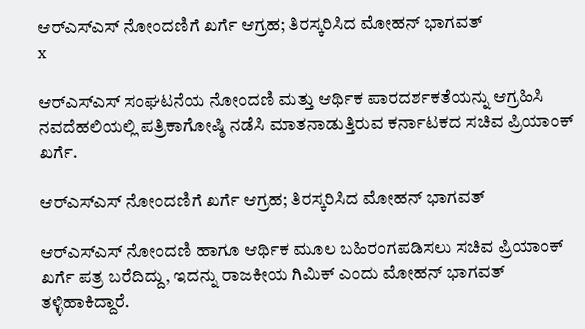ಆರ್‌ಎಸ್‌ಎಸ್ ನೋಂದಣಿಗೆ ಖರ್ಗೆ ಆಗ್ರಹ; ತಿರಸ್ಕರಿಸಿದ ಮೋಹನ್ ಭಾಗವತ್
x

ಆರ್‌ಎಸ್‌ಎಸ್ ಸಂಘಟನೆಯ ನೋಂದಣಿ ಮತ್ತು ಆರ್ಥಿಕ ಪಾರದರ್ಶಕತೆಯನ್ನು ಆಗ್ರಹಿಸಿ ನವದೆಹಲಿಯಲ್ಲಿ ಪತ್ರಿಕಾಗೋಷ್ಠಿ ನಡೆಸಿ ಮಾತನಾಡುತ್ತಿರುವ ಕರ್ನಾಟಕದ ಸಚಿವ ಪ್ರಿಯಾಂಕ್ ಖರ್ಗೆ.

ಆರ್‌ಎಸ್‌ಎಸ್ ನೋಂದಣಿಗೆ ಖರ್ಗೆ ಆಗ್ರಹ; ತಿರಸ್ಕರಿಸಿದ ಮೋಹನ್ ಭಾಗವತ್

ಆರ್‌ಎಸ್‌ಎಸ್ ನೋಂದಣಿ ಹಾಗೂ ಆರ್ಥಿಕ ಮೂಲ ಬಹಿರಂಗಪಡಿಸಲು ಸಚಿವ ಪ್ರಿಯಾಂಕ್ ಖರ್ಗೆ ಪತ್ರ ಬರೆದಿದ್ದು, ಇದನ್ನು ರಾಜಕೀಯ ಗಿಮಿಕ್ ಎಂದು ಮೋಹನ್ ಭಾಗವತ್ ತಳ್ಳಿಹಾಕಿದ್ದಾರೆ.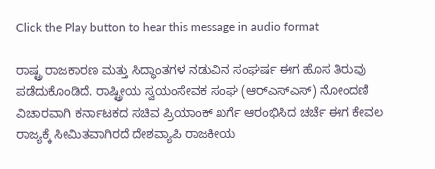Click the Play button to hear this message in audio format

ರಾಷ್ಟ್ರ ರಾಜಕಾರಣ ಮತ್ತು ಸಿದ್ಧಾಂತಗಳ ನಡುವಿನ ಸಂಘರ್ಷ ಈಗ ಹೊಸ ತಿರುವು ಪಡೆದುಕೊಂಡಿದೆ. ರಾಷ್ಟ್ರೀಯ ಸ್ವಯಂಸೇವಕ ಸಂಘ (ಆರ್‌ಎಸ್‌ಎಸ್) ನೋಂದಣಿ ವಿಚಾರವಾಗಿ ಕರ್ನಾಟಕದ ಸಚಿವ ಪ್ರಿಯಾಂಕ್ ಖರ್ಗೆ ಆರಂಭಿಸಿದ ಚರ್ಚೆ ಈಗ ಕೇವಲ ರಾಜ್ಯಕ್ಕೆ ಸೀಮಿತವಾಗಿರದೆ ದೇಶವ್ಯಾಪಿ ರಾಜಕೀಯ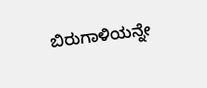ಬಿರುಗಾಳಿಯನ್ನೇ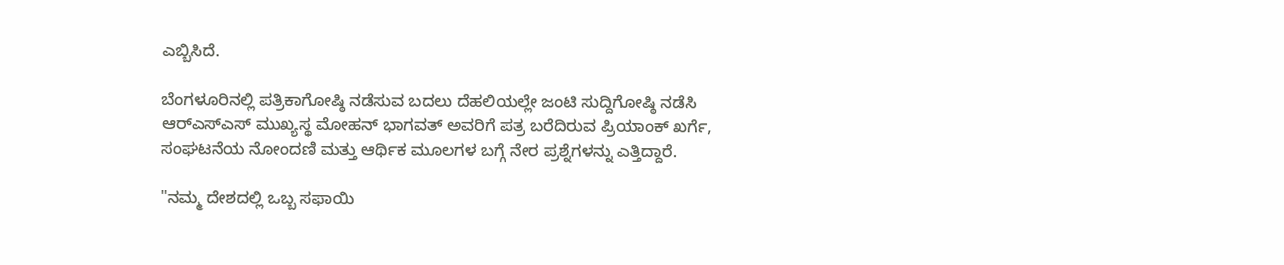ಎಬ್ಬಿಸಿದೆ.

ಬೆಂಗಳೂರಿನಲ್ಲಿ ಪತ್ರಿಕಾಗೋಷ್ಠಿ ನಡೆಸುವ ಬದಲು ದೆಹಲಿಯಲ್ಲೇ ಜಂಟಿ ಸುದ್ದಿಗೋಷ್ಠಿ ನಡೆಸಿ ಆರ್‌ಎಸ್‌ಎಸ್ ಮುಖ್ಯಸ್ಥ ಮೋಹನ್ ಭಾಗವತ್ ಅವರಿಗೆ ಪತ್ರ ಬರೆದಿರುವ ಪ್ರಿಯಾಂಕ್ ಖರ್ಗೆ, ಸಂಘಟನೆಯ ನೋಂದಣಿ ಮತ್ತು ಆರ್ಥಿಕ ಮೂಲಗಳ ಬಗ್ಗೆ ನೇರ ಪ್ರಶ್ನೆಗಳನ್ನು ಎತ್ತಿದ್ದಾರೆ.

"ನಮ್ಮ ದೇಶದಲ್ಲಿ ಒಬ್ಬ ಸಫಾಯಿ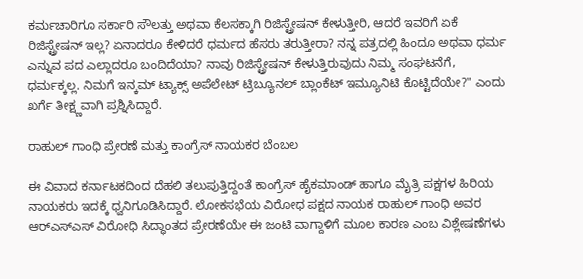ಕರ್ಮಚಾರಿಗೂ ಸರ್ಕಾರಿ ಸೌಲತ್ತು ಅಥವಾ ಕೆಲಸಕ್ಕಾಗಿ ರಿಜಿಸ್ಟ್ರೇಷನ್ ಕೇಳುತ್ತೀರಿ, ಆದರೆ ಇವರಿಗೆ ಏಕೆ ರಿಜಿಸ್ಟ್ರೇಷನ್ ಇಲ್ಲ? ಏನಾದರೂ ಕೇಳಿದರೆ ಧರ್ಮದ ಹೆಸರು ತರುತ್ತೀರಾ? ನನ್ನ ಪತ್ರದಲ್ಲಿ ಹಿಂದೂ ಅಥವಾ ಧರ್ಮ ಎನ್ನುವ ಪದ ಎಲ್ಲಾದರೂ ಬಂದಿದೆಯಾ? ನಾವು ರಿಜಿಸ್ಟ್ರೇಷನ್ ಕೇಳುತ್ತಿರುವುದು ನಿಮ್ಮ ಸಂಘಟನೆಗೆ, ಧರ್ಮಕ್ಕಲ್ಲ. ನಿಮಗೆ ಇನ್ಕಮ್ ಟ್ಯಾಕ್ಸ್ ಅಪೆಲೇಟ್ ಟ್ರಿಬ್ಯೂನಲ್ ಬ್ಲಾಂಕೆಟ್ ಇಮ್ಯೂನಿಟಿ ಕೊಟ್ಟಿದೆಯೇ?" ಎಂದು ಖರ್ಗೆ ತೀಕ್ಷ್ಣವಾಗಿ ಪ್ರಶ್ನಿಸಿದ್ದಾರೆ.

ರಾಹುಲ್ ಗಾಂಧಿ ಪ್ರೇರಣೆ ಮತ್ತು ಕಾಂಗ್ರೆಸ್ ನಾಯಕರ ಬೆಂಬಲ

ಈ ವಿವಾದ ಕರ್ನಾಟಕದಿಂದ ದೆಹಲಿ ತಲುಪುತ್ತಿದ್ದಂತೆ ಕಾಂಗ್ರೆಸ್ ಹೈಕಮಾಂಡ್ ಹಾಗೂ ಮೈತ್ರಿ ಪಕ್ಷಗಳ ಹಿರಿಯ ನಾಯಕರು ಇದಕ್ಕೆ ಧ್ವನಿಗೂಡಿಸಿದ್ದಾರೆ. ಲೋಕಸಭೆಯ ವಿರೋಧ ಪಕ್ಷದ ನಾಯಕ ರಾಹುಲ್ ಗಾಂಧಿ ಅವರ ಆರ್‌ಎಸ್‌ಎಸ್ ವಿರೋಧಿ ಸಿದ್ಧಾಂತದ ಪ್ರೇರಣೆಯೇ ಈ ಜಂಟಿ ವಾಗ್ದಾಳಿಗೆ ಮೂಲ ಕಾರಣ ಎಂಬ ವಿಶ್ಲೇಷಣೆಗಳು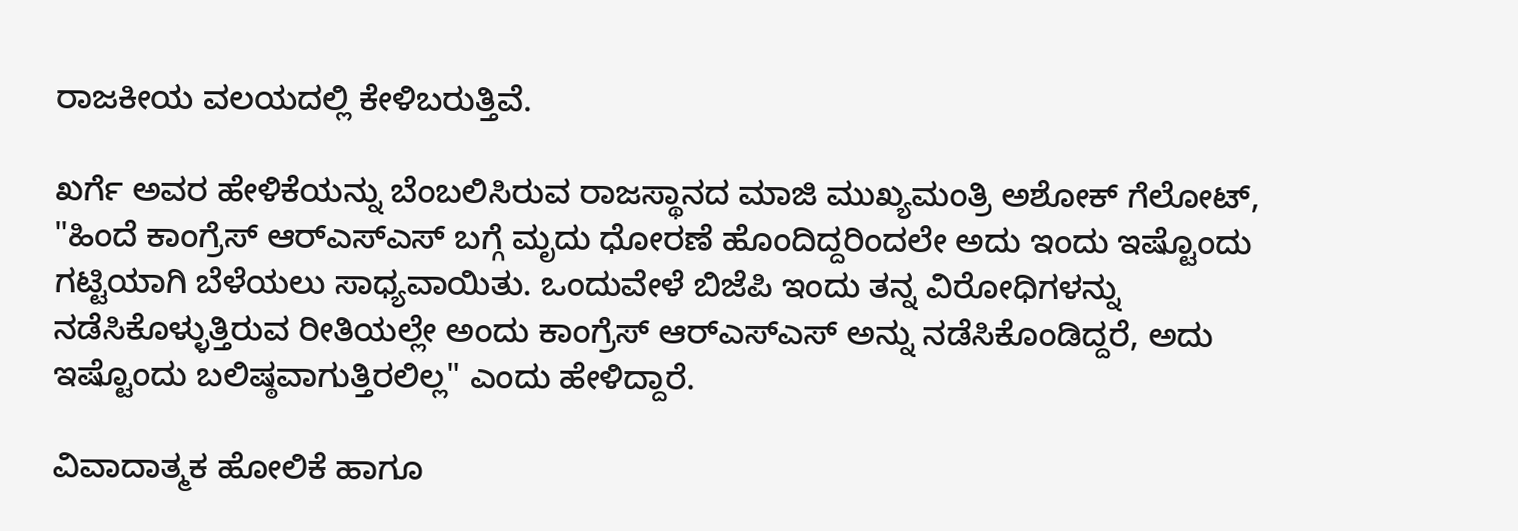ರಾಜಕೀಯ ವಲಯದಲ್ಲಿ ಕೇಳಿಬರುತ್ತಿವೆ.

ಖರ್ಗೆ ಅವರ ಹೇಳಿಕೆಯನ್ನು ಬೆಂಬಲಿಸಿರುವ ರಾಜಸ್ಥಾನದ ಮಾಜಿ ಮುಖ್ಯಮಂತ್ರಿ ಅಶೋಕ್ ಗೆಲೋಟ್, "ಹಿಂದೆ ಕಾಂಗ್ರೆಸ್ ಆರ್‌ಎಸ್‌ಎಸ್ ಬಗ್ಗೆ ಮೃದು ಧೋರಣೆ ಹೊಂದಿದ್ದರಿಂದಲೇ ಅದು ಇಂದು ಇಷ್ಟೊಂದು ಗಟ್ಟಿಯಾಗಿ ಬೆಳೆಯಲು ಸಾಧ್ಯವಾಯಿತು. ಒಂದುವೇಳೆ ಬಿಜೆಪಿ ಇಂದು ತನ್ನ ವಿರೋಧಿಗಳನ್ನು ನಡೆಸಿಕೊಳ್ಳುತ್ತಿರುವ ರೀತಿಯಲ್ಲೇ ಅಂದು ಕಾಂಗ್ರೆಸ್ ಆರ್‌ಎಸ್‌ಎಸ್ ಅನ್ನು ನಡೆಸಿಕೊಂಡಿದ್ದರೆ, ಅದು ಇಷ್ಟೊಂದು ಬಲಿಷ್ಠವಾಗುತ್ತಿರಲಿಲ್ಲ" ಎಂದು ಹೇಳಿದ್ದಾರೆ.

ವಿವಾದಾತ್ಮಕ ಹೋಲಿಕೆ ಹಾಗೂ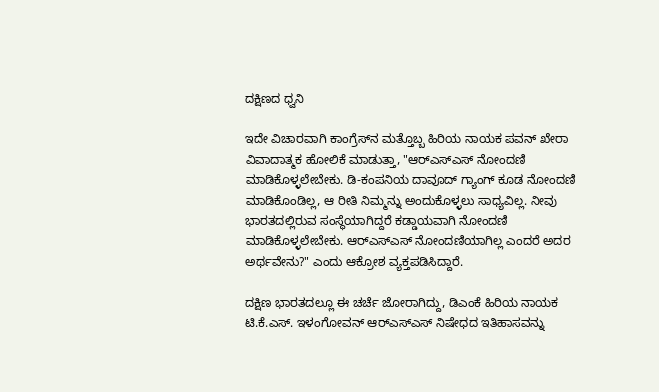ದಕ್ಷಿಣದ ಧ್ವನಿ

ಇದೇ ವಿಚಾರವಾಗಿ ಕಾಂಗ್ರೆಸ್‌ನ ಮತ್ತೊಬ್ಬ ಹಿರಿಯ ನಾಯಕ ಪವನ್ ಖೇರಾ ವಿವಾದಾತ್ಮಕ ಹೋಲಿಕೆ ಮಾಡುತ್ತಾ, "ಆರ್‌ಎಸ್‌ಎಸ್ ನೋಂದಣಿ ಮಾಡಿಕೊಳ್ಳಲೇಬೇಕು. ಡಿ-ಕಂಪನಿಯ ದಾವೂದ್ ಗ್ಯಾಂಗ್ ಕೂಡ ನೋಂದಣಿ ಮಾಡಿಕೊಂಡಿಲ್ಲ, ಆ ರೀತಿ ನಿಮ್ಮನ್ನು ಅಂದುಕೊಳ್ಳಲು ಸಾಧ್ಯವಿಲ್ಲ. ನೀವು ಭಾರತದಲ್ಲಿರುವ ಸಂಸ್ಥೆಯಾಗಿದ್ದರೆ ಕಡ್ಡಾಯವಾಗಿ ನೋಂದಣಿ ಮಾಡಿಕೊಳ್ಳಲೇಬೇಕು. ಆರ್‌ಎಸ್‌ಎಸ್ ನೋಂದಣಿಯಾಗಿಲ್ಲ ಎಂದರೆ ಅದರ ಅರ್ಥವೇನು?" ಎಂದು ಆಕ್ರೋಶ ವ್ಯಕ್ತಪಡಿಸಿದ್ದಾರೆ.

ದಕ್ಷಿಣ ಭಾರತದಲ್ಲೂ ಈ ಚರ್ಚೆ ಜೋರಾಗಿದ್ದು, ಡಿಎಂಕೆ ಹಿರಿಯ ನಾಯಕ ಟಿ.ಕೆ.ಎಸ್. ಇಳಂಗೋವನ್ ಆರ್‌ಎಸ್‌ಎಸ್ ನಿಷೇಧದ ಇತಿಹಾಸವನ್ನು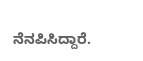ನೆನಪಿಸಿದ್ದಾರೆ.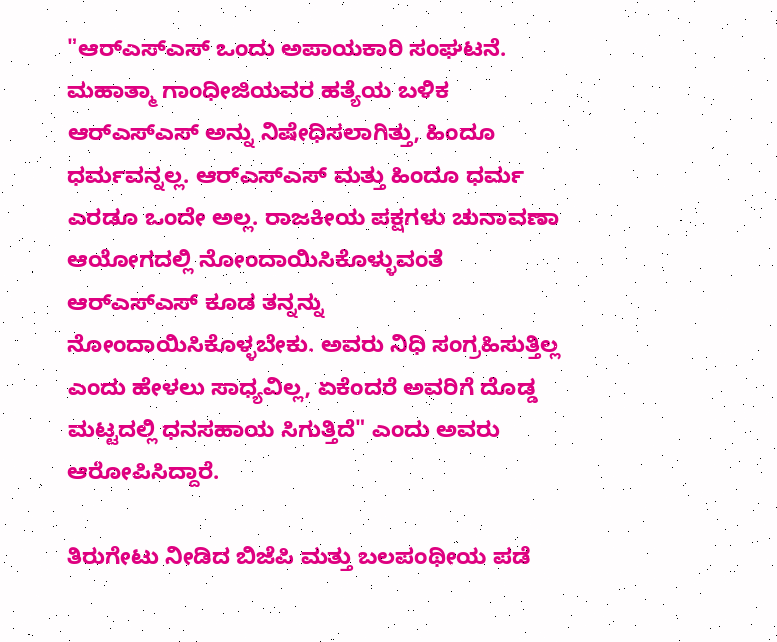"ಆರ್‌ಎಸ್‌ಎಸ್ ಒಂದು ಅಪಾಯಕಾರಿ ಸಂಘಟನೆ. ಮಹಾತ್ಮಾ ಗಾಂಧೀಜಿಯವರ ಹತ್ಯೆಯ ಬಳಿಕ ಆರ್‌ಎಸ್‌ಎಸ್ ಅನ್ನು ನಿಷೇಧಿಸಲಾಗಿತ್ತು, ಹಿಂದೂ ಧರ್ಮವನ್ನಲ್ಲ. ಆರ್‌ಎಸ್‌ಎಸ್ ಮತ್ತು ಹಿಂದೂ ಧರ್ಮ ಎರಡೂ ಒಂದೇ ಅಲ್ಲ. ರಾಜಕೀಯ ಪಕ್ಷಗಳು ಚುನಾವಣಾ ಆಯೋಗದಲ್ಲಿ ನೋಂದಾಯಿಸಿಕೊಳ್ಳುವಂತೆ ಆರ್‌ಎಸ್‌ಎಸ್ ಕೂಡ ತನ್ನನ್ನು ನೋಂದಾಯಿಸಿಕೊಳ್ಳಬೇಕು. ಅವರು ನಿಧಿ ಸಂಗ್ರಹಿಸುತ್ತಿಲ್ಲ ಎಂದು ಹೇಳಲು ಸಾಧ್ಯವಿಲ್ಲ, ಏಕೆಂದರೆ ಅವರಿಗೆ ದೊಡ್ಡ ಮಟ್ಟದಲ್ಲಿ ಧನಸಹಾಯ ಸಿಗುತ್ತಿದೆ" ಎಂದು ಅವರು ಆರೋಪಿಸಿದ್ದಾರೆ.

ತಿರುಗೇಟು ನೀಡಿದ ಬಿಜೆಪಿ ಮತ್ತು ಬಲಪಂಥೀಯ ಪಡೆ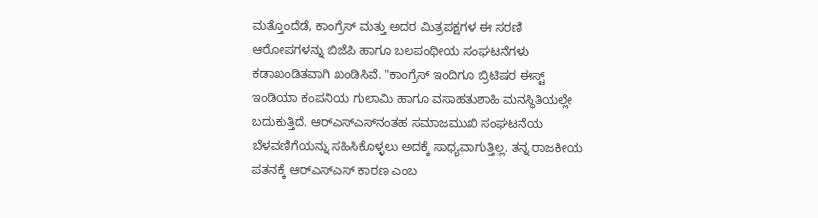ಮತ್ತೊಂದೆಡೆ, ಕಾಂಗ್ರೆಸ್ ಮತ್ತು ಅದರ ಮಿತ್ರಪಕ್ಷಗಳ ಈ ಸರಣಿ ಆರೋಪಗಳನ್ನು ಬಿಜೆಪಿ ಹಾಗೂ ಬಲಪಂಥೀಯ ಸಂಘಟನೆಗಳು ಕಡಾಖಂಡಿತವಾಗಿ ಖಂಡಿಸಿವೆ. "ಕಾಂಗ್ರೆಸ್ ಇಂದಿಗೂ ಬ್ರಿಟಿಷರ ಈಸ್ಟ್ ಇಂಡಿಯಾ ಕಂಪನಿಯ ಗುಲಾಮಿ ಹಾಗೂ ವಸಾಹತುಶಾಹಿ ಮನಸ್ಥಿತಿಯಲ್ಲೇ ಬದುಕುತ್ತಿದೆ. ಆರ್‌ಎಸ್‌ಎಸ್‌ನಂತಹ ಸಮಾಜಮುಖಿ ಸಂಘಟನೆಯ ಬೆಳವಣಿಗೆಯನ್ನು ಸಹಿಸಿಕೊಳ್ಳಲು ಅದಕ್ಕೆ ಸಾಧ್ಯವಾಗುತ್ತಿಲ್ಲ. ತನ್ನ ರಾಜಕೀಯ ಪತನಕ್ಕೆ ಆರ್‌ಎಸ್‌ಎಸ್ ಕಾರಣ ಎಂಬ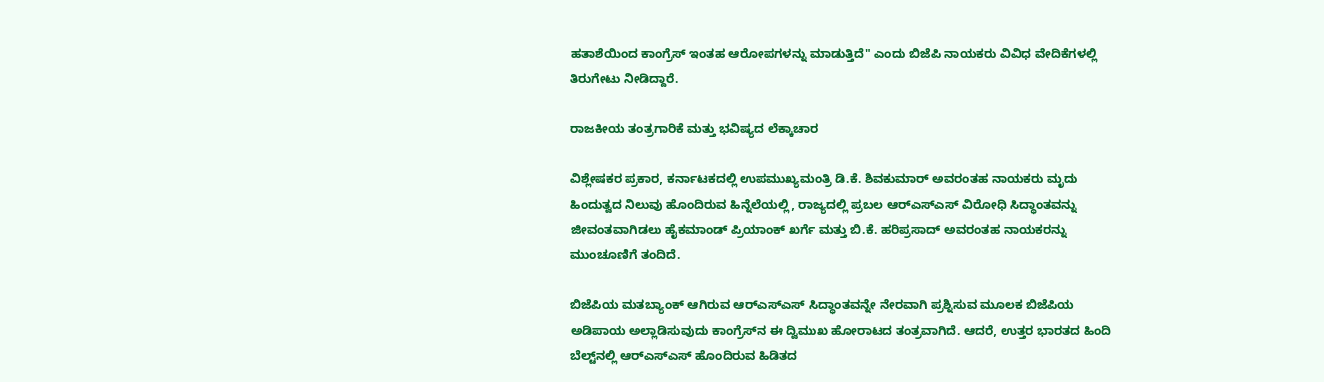ಹತಾಶೆಯಿಂದ ಕಾಂಗ್ರೆಸ್ ಇಂತಹ ಆರೋಪಗಳನ್ನು ಮಾಡುತ್ತಿದೆ" ಎಂದು ಬಿಜೆಪಿ ನಾಯಕರು ವಿವಿಧ ವೇದಿಕೆಗಳಲ್ಲಿ ತಿರುಗೇಟು ನೀಡಿದ್ದಾರೆ.

ರಾಜಕೀಯ ತಂತ್ರಗಾರಿಕೆ ಮತ್ತು ಭವಿಷ್ಯದ ಲೆಕ್ಕಾಚಾರ

ವಿಶ್ಲೇಷಕರ ಪ್ರಕಾರ, ಕರ್ನಾಟಕದಲ್ಲಿ ಉಪಮುಖ್ಯಮಂತ್ರಿ ಡಿ.ಕೆ. ಶಿವಕುಮಾರ್ ಅವರಂತಹ ನಾಯಕರು ಮೃದು ಹಿಂದುತ್ವದ ನಿಲುವು ಹೊಂದಿರುವ ಹಿನ್ನೆಲೆಯಲ್ಲಿ, ರಾಜ್ಯದಲ್ಲಿ ಪ್ರಬಲ ಆರ್‌ಎಸ್‌ಎಸ್ ವಿರೋಧಿ ಸಿದ್ಧಾಂತವನ್ನು ಜೀವಂತವಾಗಿಡಲು ಹೈಕಮಾಂಡ್ ಪ್ರಿಯಾಂಕ್ ಖರ್ಗೆ ಮತ್ತು ಬಿ.ಕೆ. ಹರಿಪ್ರಸಾದ್ ಅವರಂತಹ ನಾಯಕರನ್ನು ಮುಂಚೂಣಿಗೆ ತಂದಿದೆ.

ಬಿಜೆಪಿಯ ಮತಬ್ಯಾಂಕ್ ಆಗಿರುವ ಆರ್‌ಎಸ್‌ಎಸ್ ಸಿದ್ಧಾಂತವನ್ನೇ ನೇರವಾಗಿ ಪ್ರಶ್ನಿಸುವ ಮೂಲಕ ಬಿಜೆಪಿಯ ಅಡಿಪಾಯ ಅಲ್ಲಾಡಿಸುವುದು ಕಾಂಗ್ರೆಸ್‌ನ ಈ ದ್ವಿಮುಖ ಹೋರಾಟದ ತಂತ್ರವಾಗಿದೆ. ಆದರೆ, ಉತ್ತರ ಭಾರತದ ಹಿಂದಿ ಬೆಲ್ಟ್‌ನಲ್ಲಿ ಆರ್‌ಎಸ್‌ಎಸ್ ಹೊಂದಿರುವ ಹಿಡಿತದ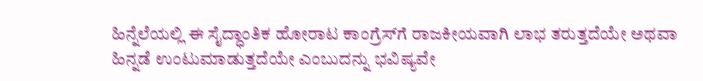ಹಿನ್ನೆಲೆಯಲ್ಲಿ ಈ ಸೈದ್ಧಾಂತಿಕ ಹೋರಾಟ ಕಾಂಗ್ರೆಸ್‌ಗೆ ರಾಜಕೀಯವಾಗಿ ಲಾಭ ತರುತ್ತದೆಯೇ ಅಥವಾ ಹಿನ್ನಡೆ ಉಂಟುಮಾಡುತ್ತದೆಯೇ ಎಂಬುದನ್ನು ಭವಿಷ್ಯವೇ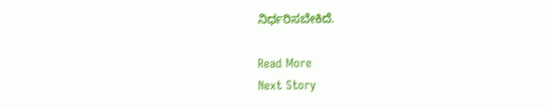ನಿರ್ಧರಿಸಬೇಕಿದೆ.

Read More
Next Story